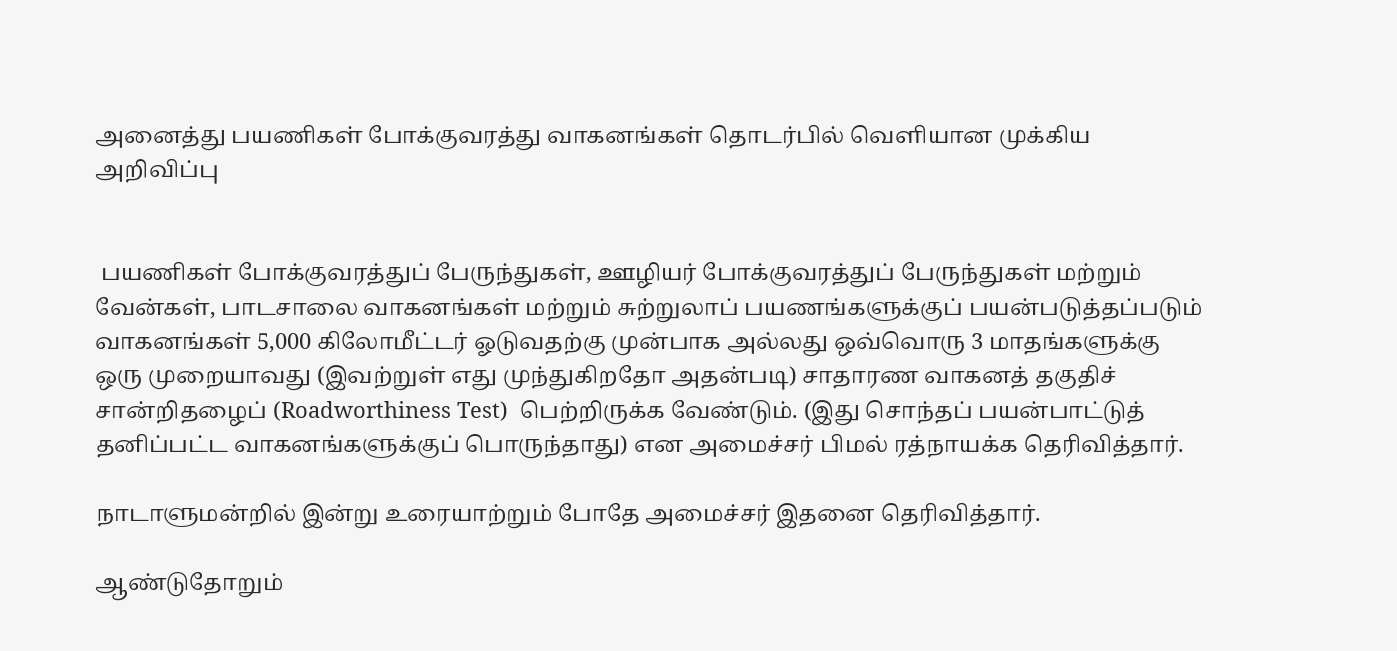அனைத்து பயணிகள் போக்குவரத்து வாகனங்கள் தொடர்பில் வெளியான முக்கிய அறிவிப்பு


 பயணிகள் போக்குவரத்துப் பேருந்துகள், ஊழியர் போக்குவரத்துப் பேருந்துகள் மற்றும் வேன்கள், பாடசாலை வாகனங்கள் மற்றும் சுற்றுலாப் பயணங்களுக்குப் பயன்படுத்தப்படும் வாகனங்கள் 5,000 கிலோமீட்டர் ஓடுவதற்கு முன்பாக அல்லது ஒவ்வொரு 3 மாதங்களுக்கு ஒரு முறையாவது (இவற்றுள் எது முந்துகிறதோ அதன்படி) சாதாரண வாகனத் தகுதிச் சான்றிதழைப் (Roadworthiness Test)  பெற்றிருக்க வேண்டும். (இது சொந்தப் பயன்பாட்டுத் தனிப்பட்ட வாகனங்களுக்குப் பொருந்தாது) என அமைச்சர் பிமல் ரத்நாயக்க தெரிவித்தார்.

நாடாளுமன்றில் இன்று உரையாற்றும் போதே அமைச்சர் இதனை தெரிவித்தார்.

ஆண்டுதோறும்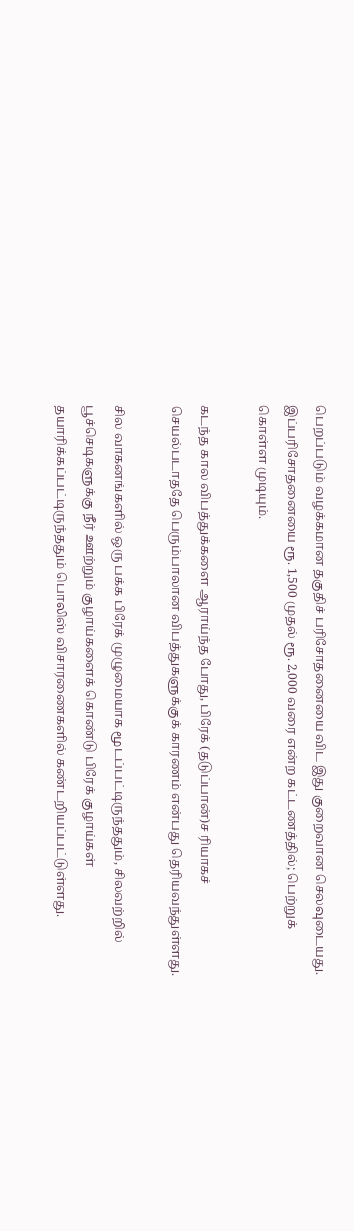பெறப்படும் வழக்கமான தகுதிச் பரிசோதனையை விட இது குறைவான செலவுடையது. இப்பரிசோதனையை ரூ. 1,500 முதல் ரூ. 2,000 வரை என்ற கட்டணத்தில்; பெற்றுக் கொள்ள முடியும்.

கடந்த கால விபத்துக்களை ஆராய்ந்த போது, பிரேக் (தடுப்பான்)ச ரியாகச் செயல்படாததே பெரும்பாலான விபத்துகளுக்குக் காரணம் என்பது தெரியவந்துள்ளது.

சில வாகனங்களில் ஒரு பக்க பிரேக் முழுமையாக மூடப்பட்டிருந்ததும், சிலவற்றில் பூச்செடிகளுக்கு நீர் ஊற்றும் குழாய்களைக் கொண்டு பிரேக் குழாய்கள் தயாரிக்கப்பட்டிருந்ததும் பொலிஸ் விசாரணைகளில் கண்டறியப்பட்டுள்ளது.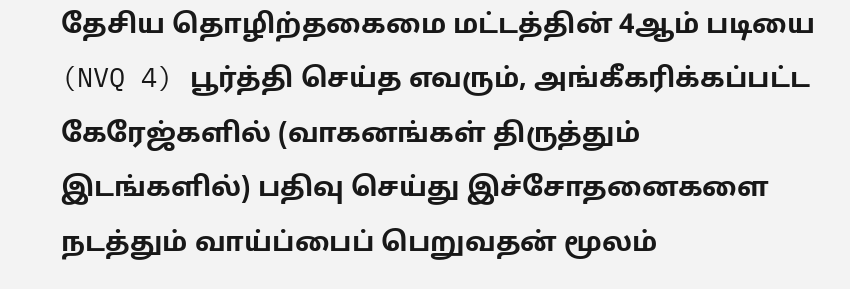தேசிய தொழிற்தகைமை மட்டத்தின் 4ஆம் படியை (NVQ 4) பூர்த்தி செய்த எவரும், அங்கீகரிக்கப்பட்ட கேரேஜ்களில் (வாகனங்கள் திருத்தும் இடங்களில்) பதிவு செய்து இச்சோதனைகளை நடத்தும் வாய்ப்பைப் பெறுவதன் மூலம்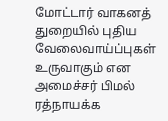மோட்டார் வாகனத் துறையில் புதிய வேலைவாய்ப்புகள் உருவாகும் என அமைச்சர் பிமல் ரத்நாயக்க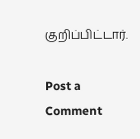குறிப்பிட்டார்.

Post a Comment